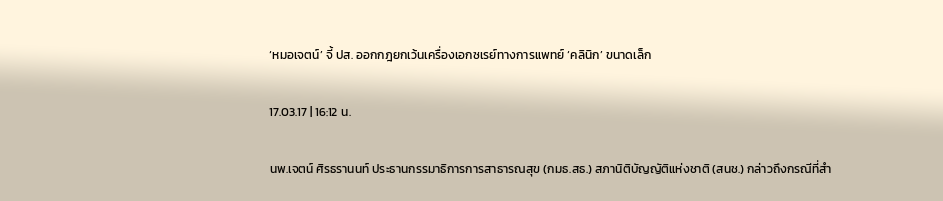‘หมอเจตน์’ จี้ ปส. ออกกฎยกเว้นเครื่องเอกซเรย์ทางการแพทย์ ‘คลินิก’ ขนาดเล็ก

17.03.17 | 16:12 น.

นพ.เจตน์ ศิรธรานนท์ ประธานกรรมาธิการการสาธารณสุข (กมธ.สธ.) สภานิติบัญญัติแห่งชาติ (สนช.) กล่าวถึงกรณีที่สำ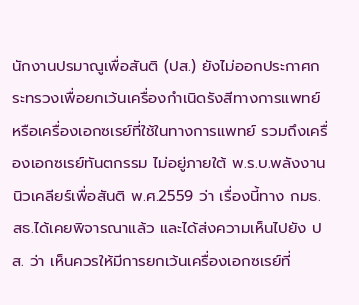นักงานปรมาณูเพื่อสันติ (ปส.) ยังไม่ออกประกาศกระทรวงเพื่อยกเว้นเครื่องกำเนิดรังสีทางการแพทย์หรือเครื่องเอกซเรย์ที่ใช้ในทางการแพทย์ รวมถึงเครื่องเอกซเรย์ทันตกรรม ไม่อยู่ภายใต้ พ.ร.บ.พลังงานนิวเคลียร์เพื่อสันติ พ.ศ.2559 ว่า เรื่องนี้ทาง กมธ.สธ.ได้เคยพิจารณาแล้ว และได้ส่งความเห็นไปยัง ปส. ว่า เห็นควรให้มีการยกเว้นเครื่องเอกซเรย์ที่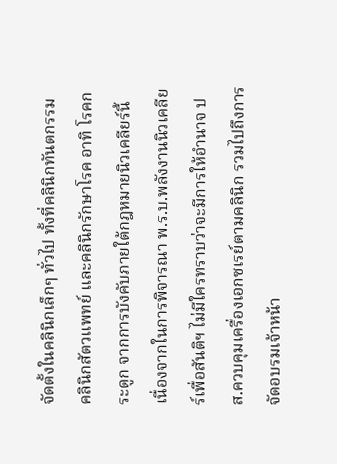จัดตั้งในคลินิกเล็กๆ ทั่วไป ทั้งที่คลินิกทันตกรรม คลินิกสัตวแพทย์ และคลินิกรักษาโรค อาทิ โรคกระดูก จากการบังคับภายใต้กฎหมายนิวเคลียร์นี้ เนื่องจากในการพิจารณา พ.ร.บ.พลังงานนิวเคลียร์เพื่อสันติฯ ไม่มีใครทราบว่าจะมีการให้อำนาจ ปส.ควบคุมเครื่องเอกซเรย์ตามคลินิก รวมไปถึงการจัดอบรมเจ้าหน้า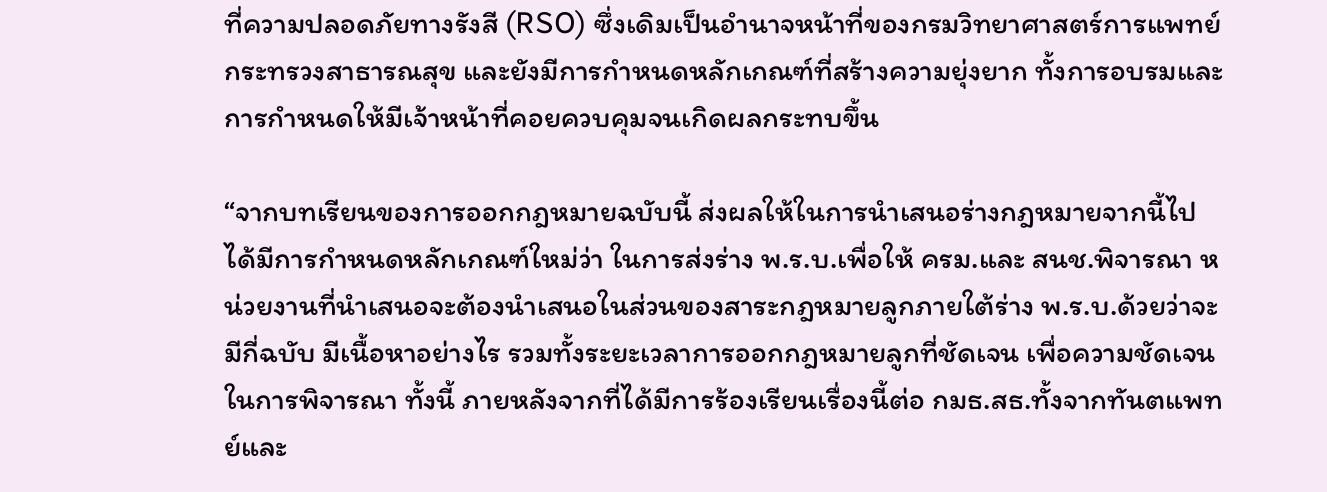ที่ความปลอดภัยทางรังสี (RSO) ซึ่งเดิมเป็นอำนาจหน้าที่ของกรมวิทยาศาสตร์การแพทย์ กระทรวงสาธารณสุข และยังมีการกำหนดหลักเกณฑ์ที่สร้างความยุ่งยาก ทั้งการอบรมและการกำหนดให้มีเจ้าหน้าที่คอยควบคุมจนเกิดผลกระทบขึ้น

“จากบทเรียนของการออกกฎหมายฉบับนี้ ส่งผลให้ในการนำเสนอร่างกฎหมายจากนี้ไปได้มีการกำหนดหลักเกณฑ์ใหม่ว่า ในการส่งร่าง พ.ร.บ.เพื่อให้ ครม.และ สนช.พิจารณา หน่วยงานที่นำเสนอจะต้องนำเสนอในส่วนของสาระกฎหมายลูกภายใต้ร่าง พ.ร.บ.ด้วยว่าจะมีกี่ฉบับ มีเนื้อหาอย่างไร รวมทั้งระยะเวลาการออกกฎหมายลูกที่ชัดเจน เพื่อความชัดเจนในการพิจารณา ทั้งนี้ ภายหลังจากที่ได้มีการร้องเรียนเรื่องนี้ต่อ กมธ.สธ.ทั้งจากทันตแพทย์และ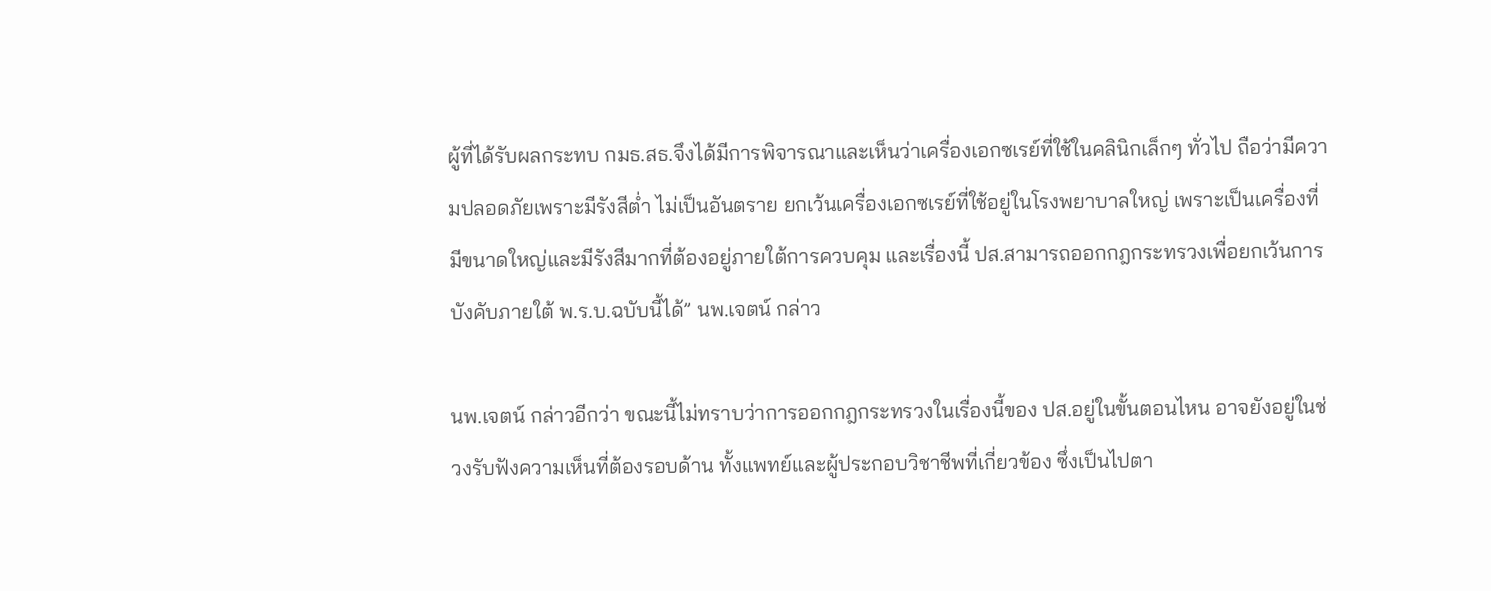ผู้ที่ได้รับผลกระทบ กมธ.สธ.จึงได้มีการพิจารณาและเห็นว่าเครื่องเอกซเรย์ที่ใช้ในคลินิกเล็กๆ ทั่วไป ถือว่ามีความปลอดภัยเพราะมีรังสีต่ำ ไม่เป็นอันตราย ยกเว้นเครื่องเอกซเรย์ที่ใช้อยู่ในโรงพยาบาลใหญ่ เพราะเป็นเครื่องที่มีขนาดใหญ่และมีรังสีมากที่ต้องอยู่ภายใต้การควบคุม และเรื่องนี้ ปส.สามารถออกกฎกระทรวงเพื่อยกเว้นการบังคับภายใต้ พ.ร.บ.ฉบับนี้ได้” นพ.เจตน์ กล่าว

นพ.เจตน์ กล่าวอีกว่า ขณะนี้ไม่ทราบว่าการออกกฎกระทรวงในเรื่องนี้ของ ปส.อยู่ในขั้นตอนไหน อาจยังอยู่ในช่วงรับฟังความเห็นที่ต้องรอบด้าน ทั้งแพทย์และผู้ประกอบวิชาชีพที่เกี่ยวข้อง ซึ่งเป็นไปตา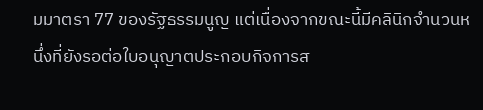มมาตรา 77 ของรัฐธรรมนูญ แต่เนื่องจากขณะนี้มีคลินิกจำนวนหนึ่งที่ยังรอต่อใบอนุญาตประกอบกิจการส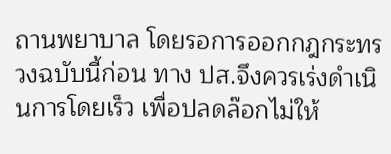ถานพยาบาล โดยรอการออกกฎกระทรวงฉบับนี้ก่อน ทาง ปส.จึงควรเร่งดำเนินการโดยเร็ว เพื่อปลดล๊อกไม่ให้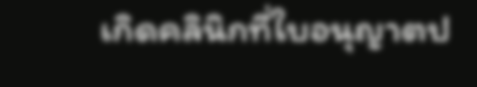เกิดคลินิกที่ใบอนุญาตป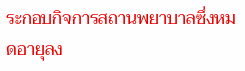ระกอบกิจการสถานพยาบาลซึ่งหมดอายุลง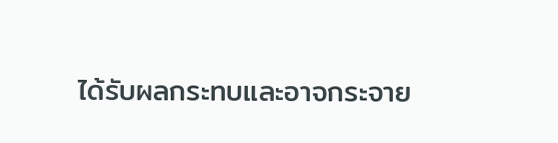ได้รับผลกระทบและอาจกระจาย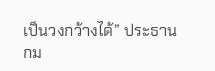เป็นวงกว้างได้” ประธาน กม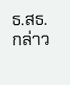ธ.สธ. กล่าว